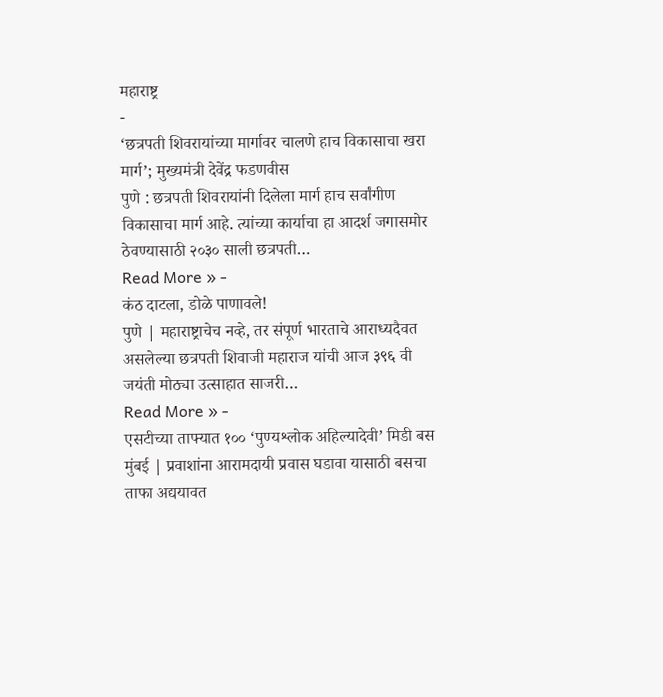महाराष्ट्र
-
‘छत्रपती शिवरायांच्या मार्गावर चालणे हाच विकासाचा खरा मार्ग’; मुख्यमंत्री देवेंद्र फडणवीस
पुणे : छत्रपती शिवरायांनी दिलेला मार्ग हाच सर्वांगीण विकासाचा मार्ग आहे. त्यांच्या कार्याचा हा आदर्श जगासमोर ठेवण्यासाठी २०३० साली छत्रपती…
Read More » -
कंठ दाटला, डोळे पाणावले!
पुणे | महाराष्ट्राचेच नव्हे, तर संपूर्ण भारताचे आराध्यदैवत असलेल्या छत्रपती शिवाजी महाराज यांची आज ३९६ वी जयंती मोठ्या उत्साहात साजरी…
Read More » -
एसटीच्या ताफ्यात १०० ‘पुण्यश्लोक अहिल्यादेवी’ मिडी बस
मुंबई | प्रवाशांना आरामदायी प्रवास घडावा यासाठी बसचा ताफा अद्ययावत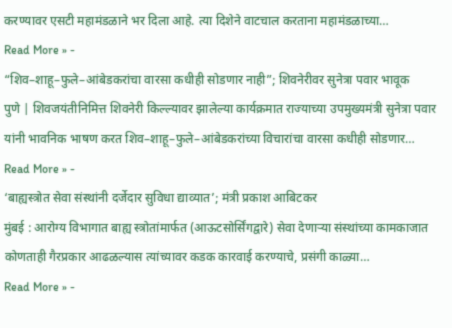करण्यावर एसटी महामंडळाने भर दिला आहे. त्या दिशेने वाटचाल करताना महामंडळाच्या…
Read More » -
“शिव–शाहू–फुले–आंबेडकरांचा वारसा कधीही सोडणार नाही”; शिवनेरीवर सुनेत्रा पवार भावूक
पुणे | शिवजयंतीनिमित्त शिवनेरी किल्ल्यावर झालेल्या कार्यक्रमात राज्याच्या उपमुख्यमंत्री सुनेत्रा पवार यांनी भावनिक भाषण करत शिव–शाहू–फुले–आंबेडकरांच्या विचारांचा वारसा कधीही सोडणार…
Read More » -
‘बाह्यस्त्रोत सेवा संस्थांनी दर्जेदार सुविधा द्याव्यात’; मंत्री प्रकाश आबिटकर
मुंबई : आरोग्य विभागात बाह्य स्त्रोतांमार्फत (आऊटसोर्सिंगद्वारे) सेवा देणाऱ्या संस्थांच्या कामकाजात कोणताही गैरप्रकार आढळल्यास त्यांच्यावर कडक कारवाई करण्याचे, प्रसंगी काळ्या…
Read More » -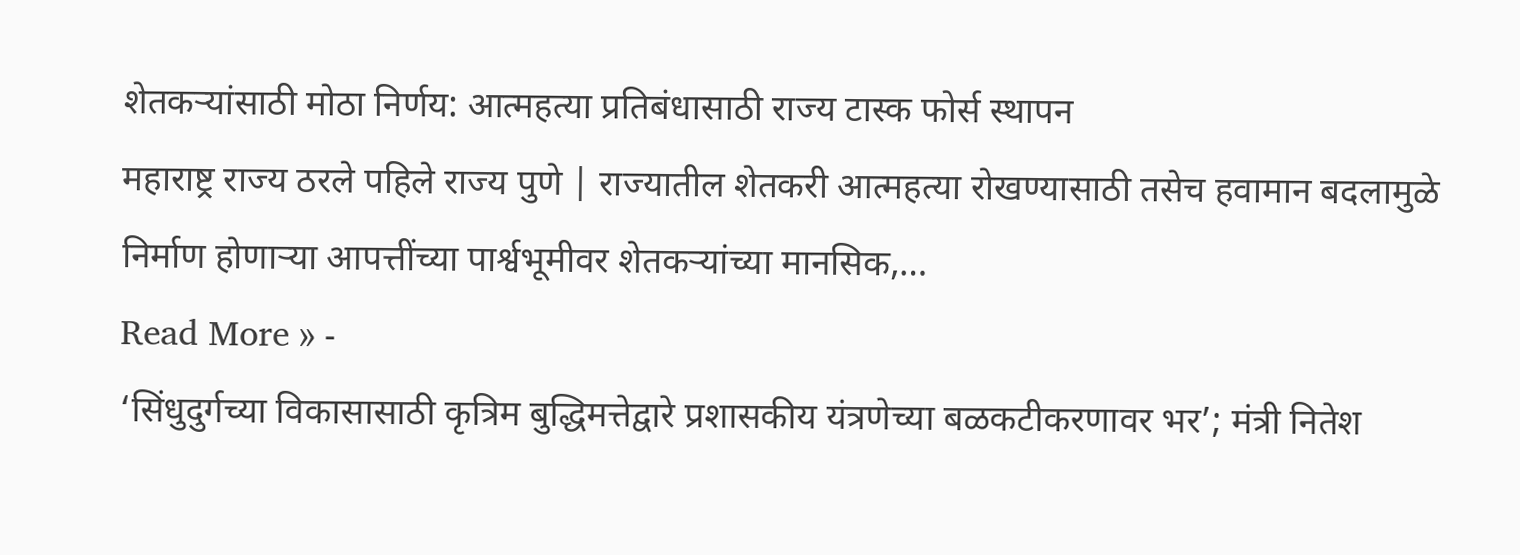शेतकऱ्यांसाठी मोठा निर्णय: आत्महत्या प्रतिबंधासाठी राज्य टास्क फोर्स स्थापन
महाराष्ट्र राज्य ठरले पहिले राज्य पुणे | राज्यातील शेतकरी आत्महत्या रोखण्यासाठी तसेच हवामान बदलामुळे निर्माण होणाऱ्या आपत्तींच्या पार्श्वभूमीवर शेतकऱ्यांच्या मानसिक,…
Read More » -
‘सिंधुदुर्गच्या विकासासाठी कृत्रिम बुद्धिमत्तेद्वारे प्रशासकीय यंत्रणेच्या बळकटीकरणावर भर’; मंत्री नितेश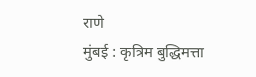राणे
मुंबई : कृत्रिम बुद्धिमत्ता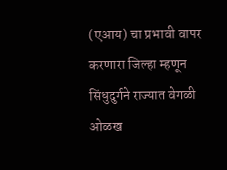(एआय) चा प्रभावी वापर करणारा जिल्हा म्हणून सिंधुदुर्गने राज्यात वेगळी ओळख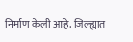निर्माण केली आहे. जिल्ह्यात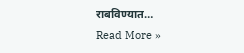राबविण्यात…
Read More »